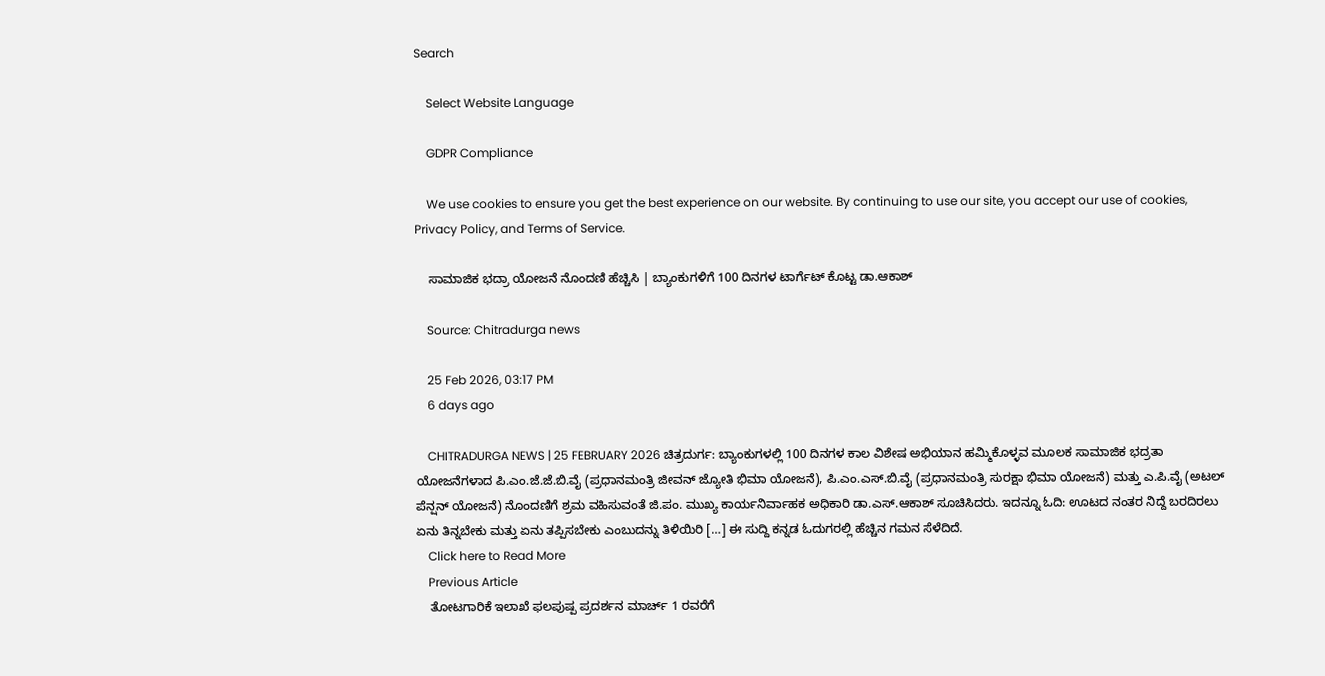Search

    Select Website Language

    GDPR Compliance

    We use cookies to ensure you get the best experience on our website. By continuing to use our site, you accept our use of cookies, Privacy Policy, and Terms of Service.

    ಸಾಮಾಜಿಕ ಭದ್ರಾ ಯೋಜನೆ ನೊಂದಣಿ ಹೆಚ್ಚಿಸಿ | ಬ್ಯಾಂಕುಗಳಿಗೆ 100 ದಿನಗಳ ಟಾರ್ಗೆಟ್ ಕೊಟ್ಟ ಡಾ.ಆಕಾಶ್

    Source: Chitradurga news

    25 Feb 2026, 03:17 PM
    6 days ago

    CHITRADURGA NEWS | 25 FEBRUARY 2026 ಚಿತ್ರದುರ್ಗ: ಬ್ಯಾಂಕುಗಳಲ್ಲಿ 100 ದಿನಗಳ ಕಾಲ ವಿಶೇಷ ಅಭಿಯಾನ ಹಮ್ಮಿಕೊಳ್ಳವ ಮೂಲಕ ಸಾಮಾಜಿಕ ಭದ್ರತಾ ಯೋಜನೆಗಳಾದ ಪಿ.ಎಂ.ಜೆ.ಜೆ.ಬಿ.ವೈ (ಪ್ರಧಾನಮಂತ್ರಿ ಜೀವನ್ ಜ್ಯೋತಿ ಭಿಮಾ ಯೋಜನೆ), ಪಿ.ಎಂ.ಎಸ್.ಬಿ.ವೈ (ಪ್ರಧಾನಮಂತ್ರಿ ಸುರಕ್ಷಾ ಭಿಮಾ ಯೋಜನೆ) ಮತ್ತು ಎ.ಪಿ.ವೈ (ಅಟಲ್ ಪೆನ್ಷನ್ ಯೋಜನೆ) ನೊಂದಣಿಗೆ ಶ್ರಮ ವಹಿಸುವಂತೆ ಜಿ.ಪಂ. ಮುಖ್ಯ ಕಾರ್ಯನಿರ್ವಾಹಕ ಅಧಿಕಾರಿ ಡಾ.ಎಸ್.ಆಕಾಶ್ ಸೂಚಿಸಿದರು. ಇದನ್ನೂ ಓದಿ: ಊಟದ ನಂತರ ನಿದ್ದೆ ಬರದಿರಲು ಏನು ತಿನ್ನಬೇಕು ಮತ್ತು ಏನು ತಪ್ಪಿಸಬೇಕು ಎಂಬುದನ್ನು ತಿಳಿಯಿರಿ […] ಈ ಸುದ್ದಿ ಕನ್ನಡ ಓದುಗರಲ್ಲಿ ಹೆಚ್ಚಿನ ಗಮನ ಸೆಳೆದಿದೆ.
    Click here to Read More
    Previous Article
    ತೋಟಗಾರಿಕೆ ಇಲಾಖೆ ಫಲಪುಷ್ಪ ಪ್ರದರ್ಶನ ಮಾರ್ಚ್ 1 ರವರೆಗೆ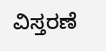ವಿಸ್ತರಣೆ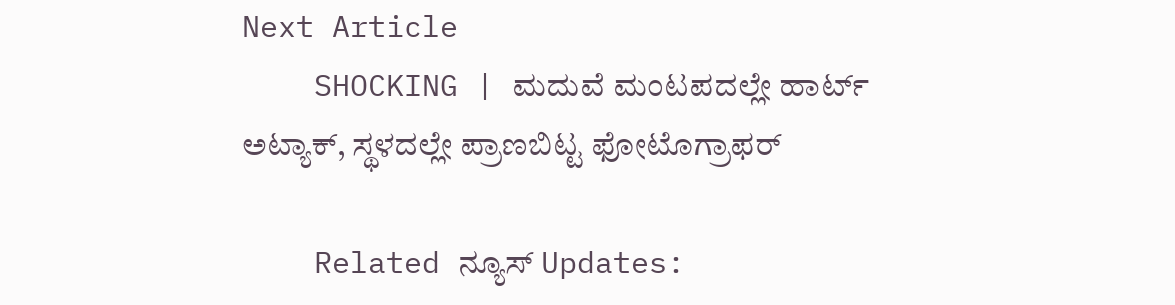Next Article
    SHOCKING | ಮದುವೆ ಮಂಟಪದಲ್ಲೇ ಹಾರ್ಟ್‌ ಅಟ್ಯಾಕ್‌, ಸ್ಥಳದಲ್ಲೇ ಪ್ರಾಣಬಿಟ್ಟ ಫೋಟೊಗ್ರಾಫರ್‌

    Related ನ್ಯೂಸ್ Updates: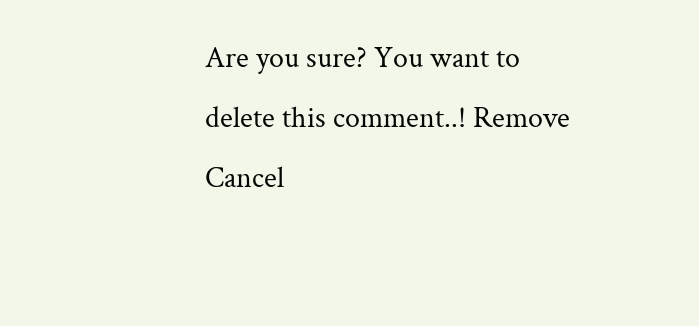Are you sure? You want to delete this comment..! Remove Cancel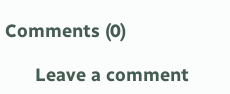Comments (0)

      Leave a comment